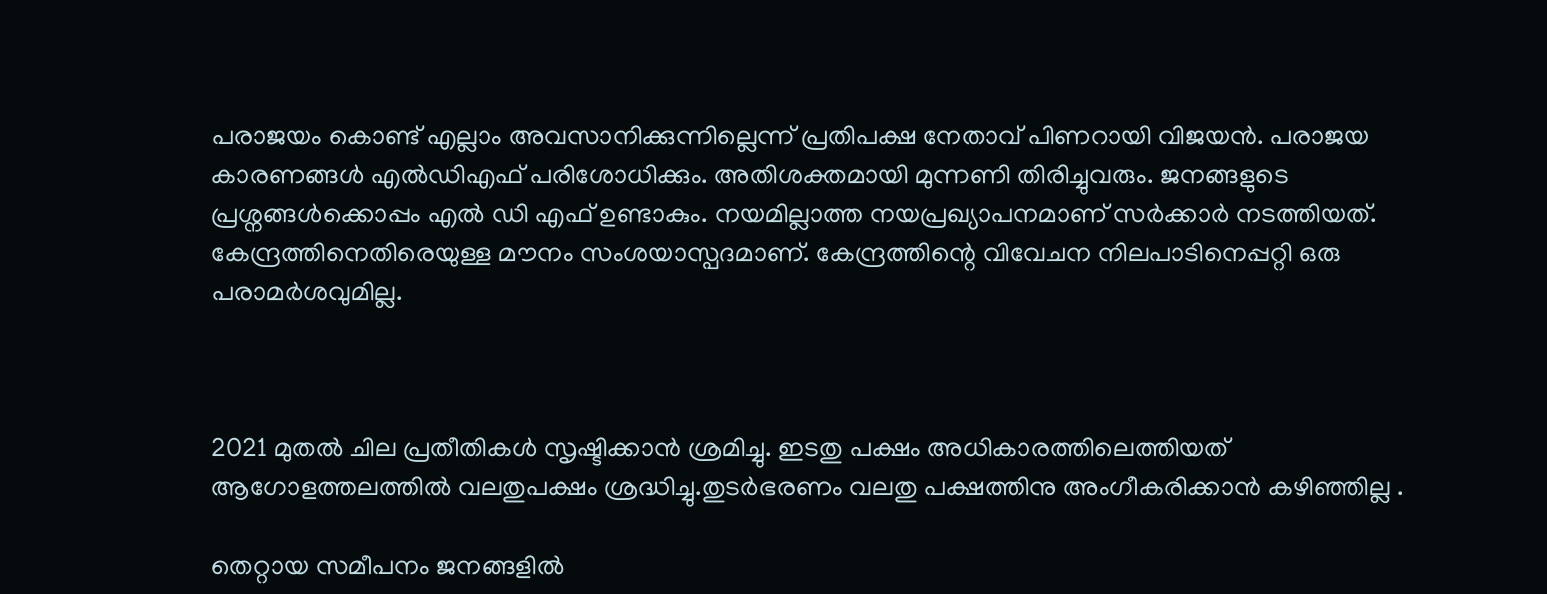പരാജയം കൊണ്ട് എല്ലാം അവസാനിക്കുന്നില്ലെന്ന് പ്രതിപക്ഷ നേതാവ് പിണറായി വിജയന്‍. പരാജയ കാരണങ്ങള്‍ എല്‍ഡിഎഫ് പരിശോധിക്കും. അതിശക്തമായി മുന്നണി തിരിച്ചുവരും. ജനങ്ങളുടെ പ്രശ്നങ്ങൾക്കൊപ്പം എൽ ഡി എഫ് ഉണ്ടാകും. നയമില്ലാത്ത നയപ്രഖ്യാപനമാണ് സര്‍ക്കാര്‍ നടത്തിയത്. കേന്ദ്രത്തിനെതിരെയുള്ള മൗനം സംശയാസ്പദമാണ്. കേന്ദ്രത്തിന്റെ വിവേചന നിലപാടിനെപ്പറ്റി ഒരു പരാമര്‍ശവുമില്ല.



2021 മുതൽ ചില പ്രതീതികൾ സൃഷ്ടിക്കാൻ ശ്രമിച്ചു. ഇടതു പക്ഷം അധികാരത്തിലെത്തിയത് ആഗോളത്തലത്തിൽ വലതുപക്ഷം ശ്രദ്ധിച്ചു.തുടർഭരണം വലതു പക്ഷത്തിനു അംഗീകരിക്കാൻ കഴിഞ്ഞില്ല .

തെറ്റായ സമീപനം ജനങ്ങളിൽ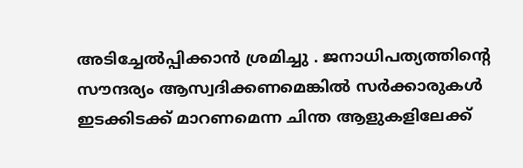അടിച്ചേൽപ്പിക്കാൻ ശ്രമിച്ചു . ജനാധിപത്യത്തിന്റെ സൗന്ദര്യം ആസ്വദിക്കണമെങ്കിൽ സർക്കാരുകൾ ഇടക്കിടക്ക് മാറണമെന്ന ചിന്ത ആളുകളിലേക്ക്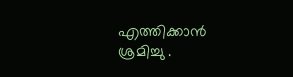എത്തിക്കാൻ ശ്രമിച്ചു .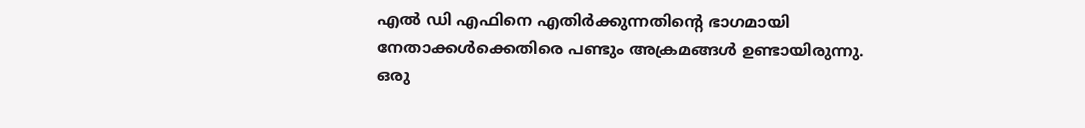എൽ ഡി എഫിനെ എതിർക്കുന്നതിന്റെ ഭാഗമായി നേതാക്കൾക്കെതിരെ പണ്ടും അക്രമങ്ങൾ ഉണ്ടായിരുന്നു. ഒരു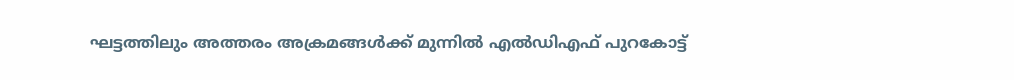ഘട്ടത്തിലും അത്തരം അക്രമങ്ങൾക്ക് മുന്നിൽ എൽഡിഎഫ് പുറകോട്ട്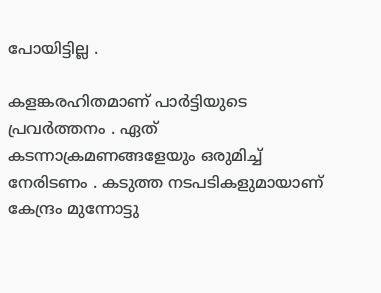പോയിട്ടില്ല .

കളങ്കരഹിതമാണ് പാര്‍ട്ടിയുടെ പ്രവർത്തനം . ഏത് കടന്നാക്രമണങ്ങളേയും ഒരുമിച്ച് നേരിടണം . കടുത്ത നടപടികളുമായാണ് കേന്ദ്രം മുന്നോട്ടു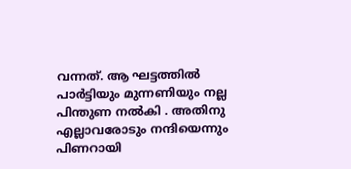വന്നത്. ആ ഘട്ടത്തിൽ പാർട്ടിയും മുന്നണിയും നല്ല പിന്തുണ നൽകി . അതിനു എല്ലാവരോടും നന്ദിയെന്നും പിണറായി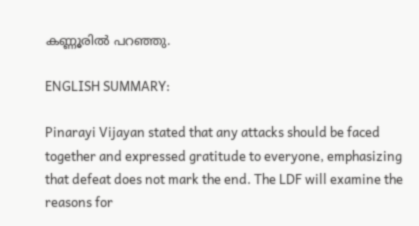കണ്ണൂരില്‍ പറഞ്ഞു.

ENGLISH SUMMARY:

Pinarayi Vijayan stated that any attacks should be faced together and expressed gratitude to everyone, emphasizing that defeat does not mark the end. The LDF will examine the reasons for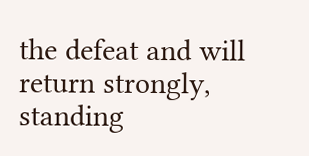the defeat and will return strongly, standing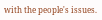with the people's issues.